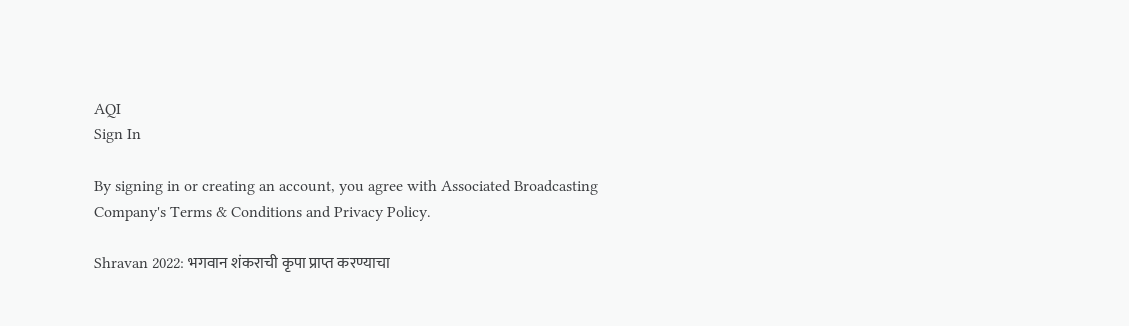AQI
Sign In

By signing in or creating an account, you agree with Associated Broadcasting Company's Terms & Conditions and Privacy Policy.

Shravan 2022: भगवान शंकराची कृपा प्राप्त करण्याचा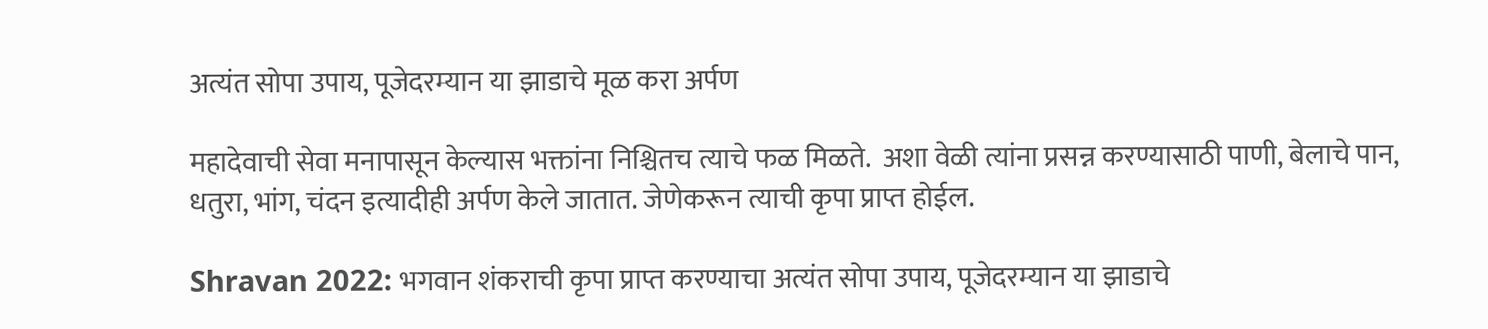अत्यंत सोपा उपाय, पूजेदरम्यान या झाडाचे मूळ करा अर्पण

महादेवाची सेवा मनापासून केल्यास भक्तांना निश्चितच त्याचे फळ मिळते.  अशा वेळी त्यांना प्रसन्न करण्यासाठी पाणी, बेलाचे पान, धतुरा, भांग, चंदन इत्यादीही अर्पण केले जातात. जेणेकरून त्याची कृपा प्राप्त होईल.

Shravan 2022: भगवान शंकराची कृपा प्राप्त करण्याचा अत्यंत सोपा उपाय, पूजेदरम्यान या झाडाचे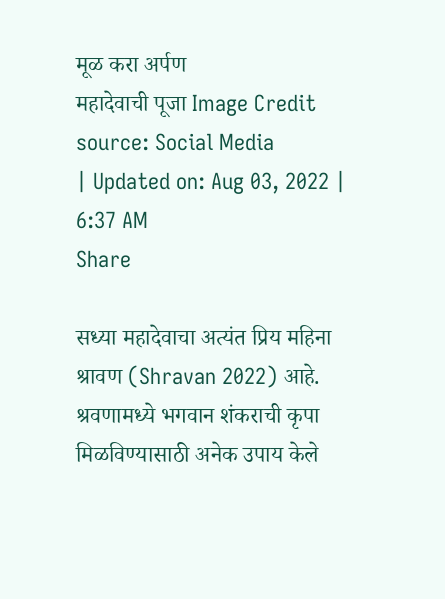मूळ करा अर्पण
महादेवाची पूजा Image Credit source: Social Media
| Updated on: Aug 03, 2022 | 6:37 AM
Share

सध्या महादेवाचा अत्यंत प्रिय महिना श्रावण (Shravan 2022) आहे.  श्रवणामध्ये भगवान शंकराची कृपा मिळविण्यासाठी अनेक उपाय केले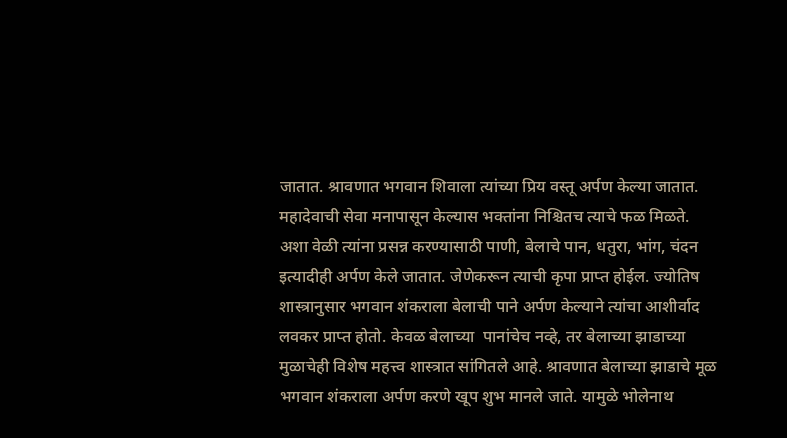जातात. श्रावणात भगवान शिवाला त्यांच्या प्रिय वस्तू अर्पण केल्या जातात. महादेवाची सेवा मनापासून केल्यास भक्तांना निश्चितच त्याचे फळ मिळते.  अशा वेळी त्यांना प्रसन्न करण्यासाठी पाणी, बेलाचे पान, धतुरा, भांग, चंदन इत्यादीही अर्पण केले जातात. जेणेकरून त्याची कृपा प्राप्त होईल. ज्योतिष शास्त्रानुसार भगवान शंकराला बेलाची पाने अर्पण केल्याने त्यांचा आशीर्वाद लवकर प्राप्त होतो. केवळ बेलाच्या  पानांचेच नव्हे, तर बेलाच्या झाडाच्या मुळाचेही विशेष महत्त्व शास्त्रात सांगितले आहे. श्रावणात बेलाच्या झाडाचे मूळ भगवान शंकराला अर्पण करणे खूप शुभ मानले जाते. यामुळे भोलेनाथ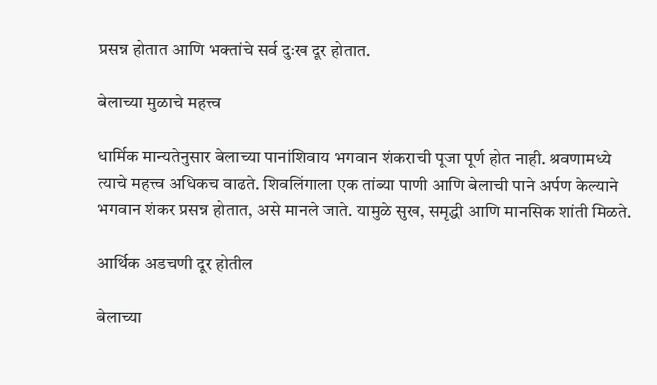प्रसन्न होतात आणि भक्तांचे सर्व दुःख दूर होतात.

बेलाच्या मुळाचे महत्त्व

धार्मिक मान्यतेनुसार बेलाच्या पानांशिवाय भगवान शंकराची पूजा पूर्ण होत नाही. श्रवणामध्ये त्याचे महत्त्व अधिकच वाढते. शिवलिंगाला एक तांब्या पाणी आणि बेलाची पाने अर्पण केल्याने भगवान शंकर प्रसन्न होतात, असे मानले जाते. यामुळे सुख, समृद्धी आणि मानसिक शांती मिळते.

आर्थिक अडचणी दूर होतील

बेलाच्या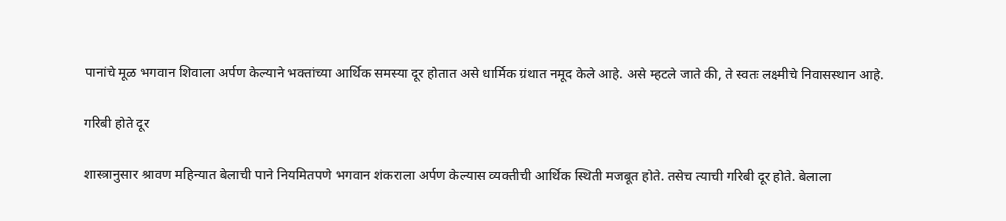पानांचे मूळ भगवान शिवाला अर्पण केल्याने भक्तांच्या आर्थिक समस्या दूर होतात असे धार्मिक ग्रंथात नमूद केले आहे. असे म्हटले जाते की, ते स्वतः लक्ष्मीचे निवासस्थान आहे.

गरिबी होते दूर

शास्त्रानुसार श्रावण महिन्यात बेलाची पाने नियमितपणे भगवान शंकराला अर्पण केल्यास व्यक्तीची आर्थिक स्थिती मजबूत होते. तसेच त्याची गरिबी दूर होते. बेलाला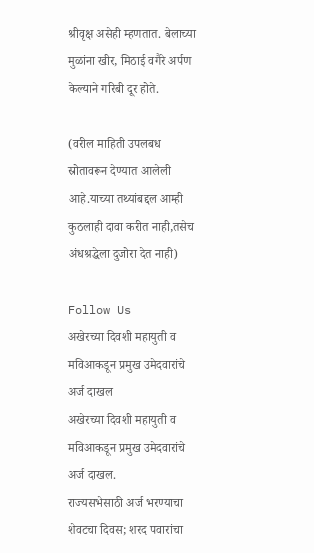श्रीवृक्ष असेही म्हणतात. बेलाच्या मुळांना खीर, मिठाई वगैरे अर्पण केल्याने गरिबी दूर होते.

(वरील माहिती उपलबध स्रोतावरून देण्यात आलेली आहे.याच्या तथ्यांबद्दल आम्ही कुठलाही दावा करीत नाही,तसेच अंधश्रद्धेला दुजोरा देत नाही)

Follow Us
अखेरच्या दिवशी महायुती व मविआकडून प्रमुख उमेदवारांचे अर्ज दाखल
अखेरच्या दिवशी महायुती व मविआकडून प्रमुख उमेदवारांचे अर्ज दाखल.
राज्यसभेसाठी अर्ज भरण्याचा शेवटचा दिवस; शरद पवारांचा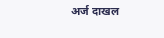अर्ज दाखल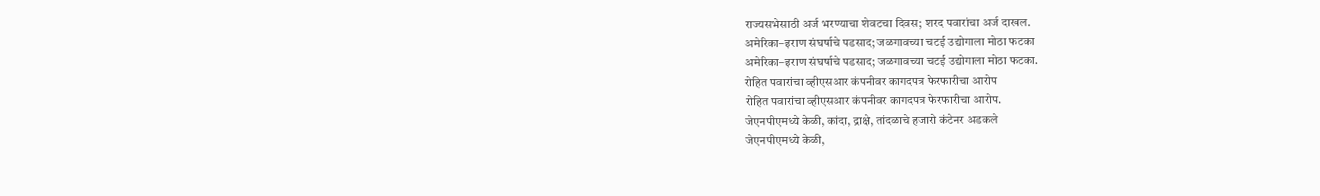राज्यसभेसाठी अर्ज भरण्याचा शेवटचा दिवस; शरद पवारांचा अर्ज दाखल.
अमेरिका–इराण संघर्षाचे पडसाद; जळगावच्या चटई उद्योगाला मोठा फटका
अमेरिका–इराण संघर्षाचे पडसाद; जळगावच्या चटई उद्योगाला मोठा फटका.
रोहित पवारांचा व्हीएसआर कंपनीवर कागदपत्र फेरफारीचा आरोप
रोहित पवारांचा व्हीएसआर कंपनीवर कागदपत्र फेरफारीचा आरोप.
जेएनपीएमध्ये केळी, कांदा, द्राक्षे, तांदळाचे हजारो कंटेनर अडकले
जेएनपीएमध्ये केळी,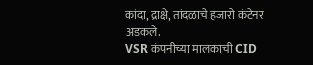कांदा, द्राक्षे, तांदळाचे हजारो कंटेनर अडकले.
VSR कंपनीच्या मालकाची CID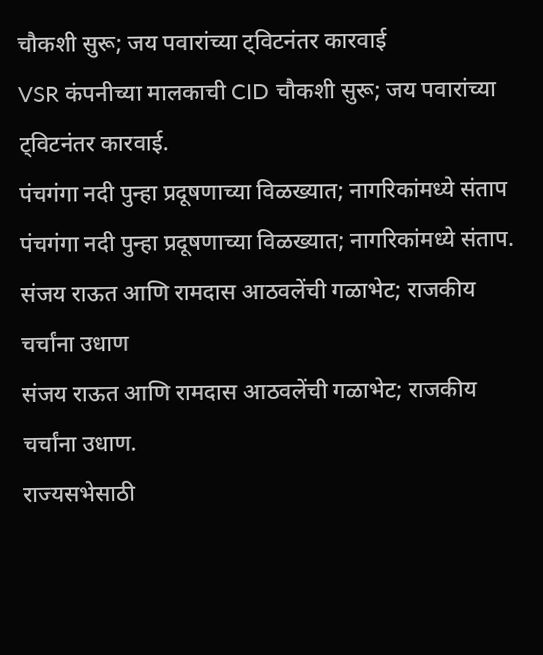चौकशी सुरू; जय पवारांच्या ट्विटनंतर कारवाई
VSR कंपनीच्या मालकाची CID चौकशी सुरू; जय पवारांच्या ट्विटनंतर कारवाई.
पंचगंगा नदी पुन्हा प्रदूषणाच्या विळख्यात; नागरिकांमध्ये संताप
पंचगंगा नदी पुन्हा प्रदूषणाच्या विळख्यात; नागरिकांमध्ये संताप.
संजय राऊत आणि रामदास आठवलेंची गळाभेट; राजकीय चर्चांना उधाण
संजय राऊत आणि रामदास आठवलेंची गळाभेट; राजकीय चर्चांना उधाण.
राज्यसभेसाठी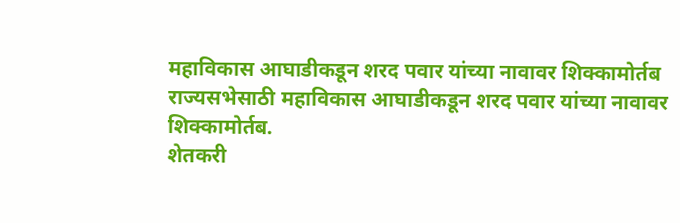महाविकास आघाडीकडून शरद पवार यांच्या नावावर शिक्कामोर्तब
राज्यसभेसाठी महाविकास आघाडीकडून शरद पवार यांच्या नावावर शिक्कामोर्तब.
शेतकरी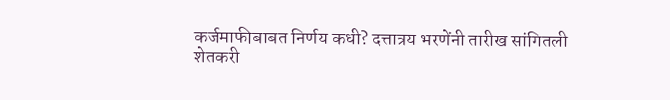कर्जमाफीबाबत निर्णय कधी? दत्तात्रय भरणेंनी तारीख सांगितली
शेतकरी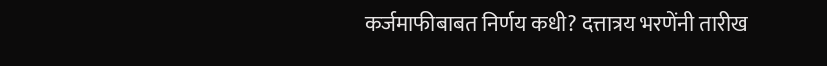कर्जमाफीबाबत निर्णय कधी? दत्तात्रय भरणेंनी तारीख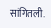सांगितली.